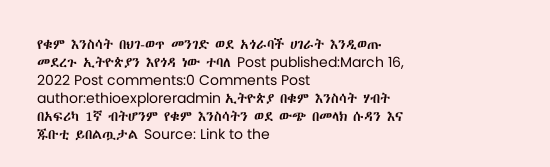የቁም እንስሳት በህገ-ወጥ መንገድ ወደ አጎራባች ሀገራት እንዲወጡ መደረጉ ኢትዮጵያን እየጎዳ ነው ተባለ Post published:March 16, 2022 Post comments:0 Comments Post author:ethioexploreradmin ኢትዮጵያ በቁም እንስሳት ሃብት በአፍሪካ 1ኛ ብትሆንም የቁም እንስሳትን ወደ ውጭ በመላክ ሱዳን እና ጁቡቲ ይበልጧታል Source: Link to the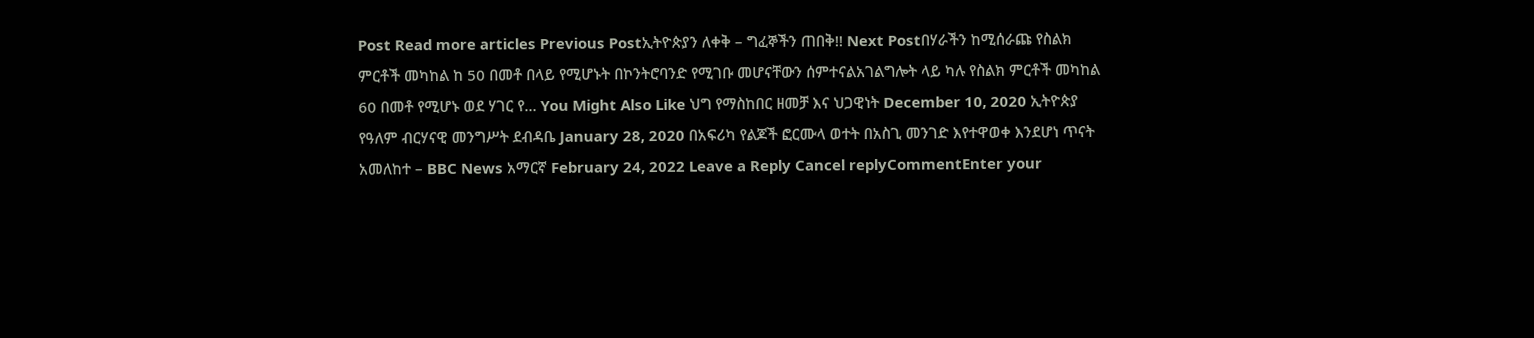Post Read more articles Previous Postኢትዮጵያን ለቀቅ – ግፈኞችን ጠበቅ!! Next Postበሃራችን ከሚሰራጩ የስልክ ምርቶች መካከል ከ 50 በመቶ በላይ የሚሆኑት በኮንትሮባንድ የሚገቡ መሆናቸውን ሰምተናልአገልግሎት ላይ ካሉ የስልክ ምርቶች መካከል 60 በመቶ የሚሆኑ ወደ ሃገር የ… You Might Also Like ህግ የማስከበር ዘመቻ እና ህጋዊነት December 10, 2020 ኢትዮጵያ የዓለም ብርሃናዊ መንግሥት ደብዳቤ January 28, 2020 በአፍሪካ የልጆች ፎርሙላ ወተት በአስጊ መንገድ እየተዋወቀ እንደሆነ ጥናት አመለከተ – BBC News አማርኛ February 24, 2022 Leave a Reply Cancel replyCommentEnter your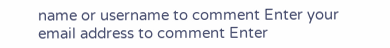name or username to comment Enter your email address to comment Enter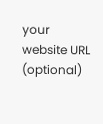your website URL (optional)